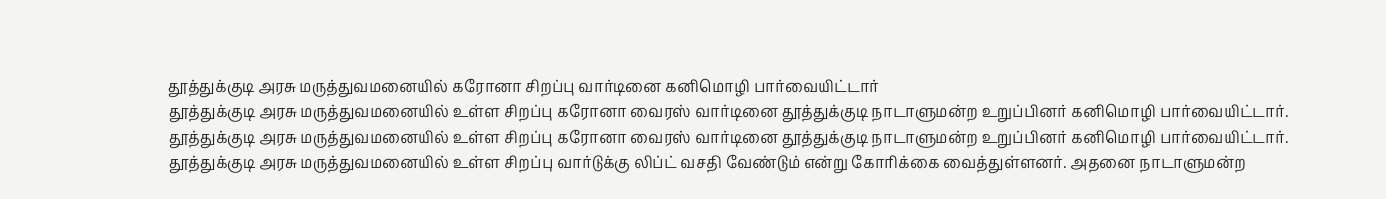தூத்துக்குடி அரசு மருத்துவமனையில் கரோனா சிறப்பு வார்டினை கனிமொழி பார்வையிட்டார்
தூத்துக்குடி அரசு மருத்துவமனையில் உள்ள சிறப்பு கரோனா வைரஸ் வார்டினை தூத்துக்குடி நாடாளுமன்ற உறுப்பினர் கனிமொழி பார்வையிட்டார்.
தூத்துக்குடி அரசு மருத்துவமனையில் உள்ள சிறப்பு கரோனா வைரஸ் வார்டினை தூத்துக்குடி நாடாளுமன்ற உறுப்பினர் கனிமொழி பார்வையிட்டார்.
தூத்துக்குடி அரசு மருத்துவமனையில் உள்ள சிறப்பு வார்டுக்கு லிப்ட் வசதி வேண்டும் என்று கோரிக்கை வைத்துள்ளனர். அதனை நாடாளுமன்ற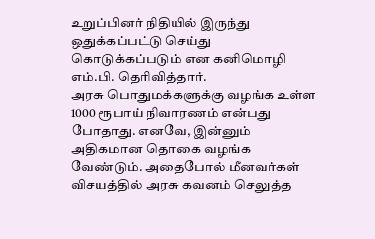உறுப்பினர் நிதியில் இருந்து ஒதுக்கப்பட்டு செய்து கொடுக்கப்படும் என கனிமொழி எம்.பி. தெரிவித்தார்.
அரசு பொதுமக்களுக்கு வழங்க உள்ள 1000 ரூபாய் நிவாரணம் என்பது போதாது. எனவே, இன்னும் அதிகமான தொகை வழங்க வேண்டும். அதைபோல் மீனவர்கள் விசயத்தில் அரசு கவனம் செலுத்த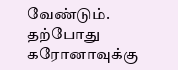வேண்டும். தற்போது கரோனாவுக்கு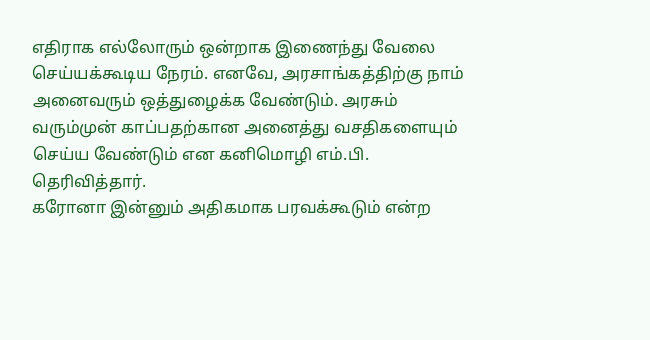எதிராக எல்லோரும் ஒன்றாக இணைந்து வேலை செய்யக்கூடிய நேரம். எனவே, அரசாங்கத்திற்கு நாம் அனைவரும் ஒத்துழைக்க வேண்டும். அரசும் வரும்முன் காப்பதற்கான அனைத்து வசதிகளையும் செய்ய வேண்டும் என கனிமொழி எம்.பி. தெரிவித்தார்.
கரோனா இன்னும் அதிகமாக பரவக்கூடும் என்ற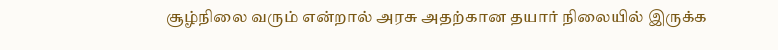சூழ்நிலை வரும் என்றால் அரசு அதற்கான தயார் நிலையில் இருக்க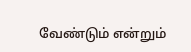வேண்டும் என்றும்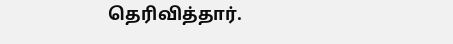தெரிவித்தார்.